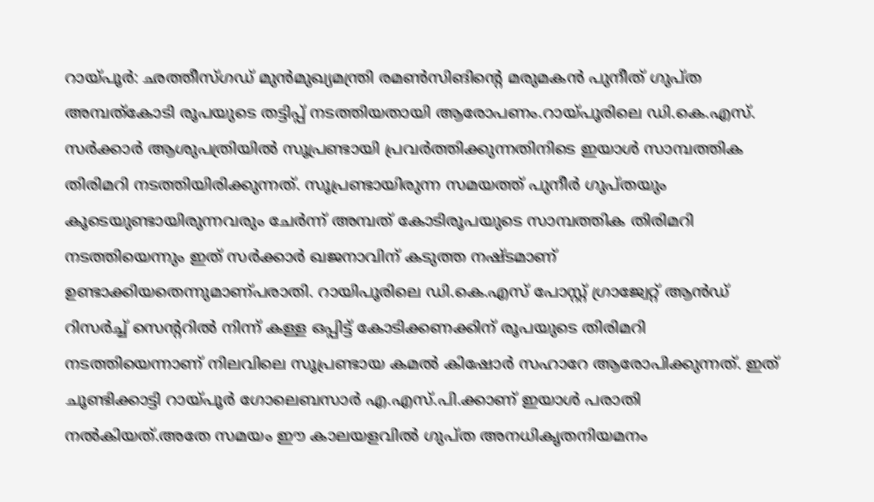റായ്പൂർ: ഛത്തീസ്ഗഡ് മുൻമുഖ്യമന്ത്രി രമൺസിങിന്റെ മരുമകൻ പുനീത് ഗുപ്ത അമ്പത്കോടി രൂപയുടെ തട്ടിപ്പ് നടത്തിയതായി ആരോപണം.റായ്പൂരിലെ ഡി.കെ.എസ്. സർക്കാർ ആശുപത്രിയിൽ സൂപ്രണ്ടായി പ്രവർത്തിക്കുന്നതിനിടെ ഇയാൾ സാമ്പത്തിക തിരിമറി നടത്തിയിരിക്കുന്നത്. സൂപ്രണ്ടായിരുന്ന സമയത്ത് പുനീർ ഗുപ്തയും കൂടെയുണ്ടായിരുന്നവരും ചേർന്ന് അമ്പത് കോടിരൂപയുടെ സാമ്പത്തിക തിരിമറി നടത്തിയെന്നും ഇത് സർക്കാർ ഖജനാവിന് കടുത്ത നഷ്ടമാണ് ഉണ്ടാക്കിയതെന്നുമാണ്പരാതി. റായിപൂരിലെ ഡി.കെ.എസ് പോസ്റ്റ് ഗ്രാജ്വേറ്റ് ആൻഡ് റിസർച്ച് സെന്ററിൽ നിന്ന് കള്ള ഒപ്പിട്ട് കോടിക്കണക്കിന് രൂപയുടെ തിരിമറി നടത്തിയെന്നാണ് നിലവിലെ സൂപ്രണ്ടായ കമൽ കിഷോർ സഹാറേ ആരോപിക്കുന്നത്. ഇത് ചൂണ്ടിക്കാട്ടി റായ്പൂർ ഗോലെബസാർ എ.എസ്.പി.ക്കാണ് ഇയാൾ പരാതി നൽകിയത്.അതേ സമയം ഈ കാലയളവിൽ ഗുപ്ത അനധികൃതനിയമനം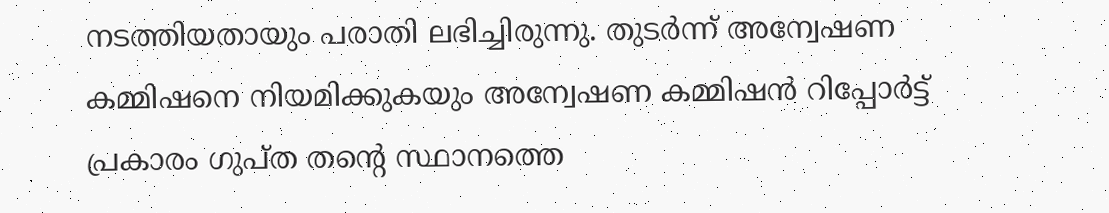നടത്തിയതായും പരാതി ലഭിച്ചിരുന്നു. തുടർന്ന് അന്വേഷണ കമ്മിഷനെ നിയമിക്കുകയും അന്വേഷണ കമ്മിഷൻ റിപ്പോർട്ട് പ്രകാരം ഗുപ്ത തന്റെ സ്ഥാനത്തെ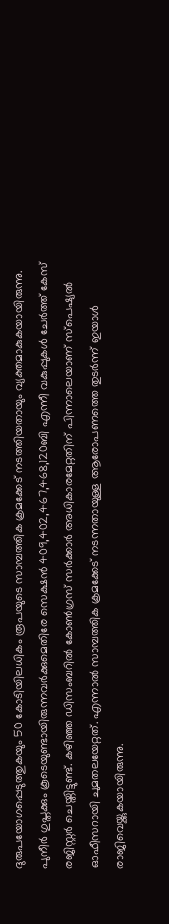ദുരുപയോഗപ്പെടുത്തുകയും 50 കോടിയിലധികം രൂപയുടെ സാമ്പത്തിക ക്രമക്കേട് നടത്തിയതായും വ്യക്തമാകുകയായിരുന്നു. പുനീർ ഗുപ്തക്കും കൂടെയുണ്ടായിരുന്നവർക്കുമെതിരേ സെക്ഷൻ 409,402,467,468,120ബി എന്നീ വകുപ്പുകൾ ചേർത്ത് കേസ് രജിസ്റ്റർ ചെയ്തിട്ടുണ്ട്. കഴിഞ്ഞ ഡിസംബറിൽ കോൺഗ്രസ് സർക്കാർ അധികാരമേറ്റതിന് പിന്നാലെയാണ് സ്പെഷ്യൽ ഓഫീസറായി ചുമതലയേറ്റത്. എന്നാൽ സാമ്പത്തിക ക്രമക്കേട് നടന്നതായുള്ള ആരോപണത്തെ തുടർന്ന് ഇയാൾ രാജിവെയ്ക്കുകയായിരുന്നു.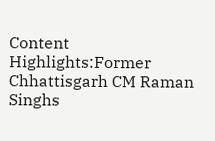Content Highlights:Former Chhattisgarh CM Raman Singhs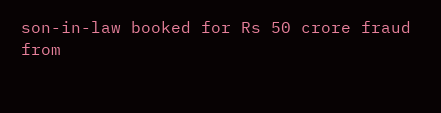son-in-law booked for Rs 50 crore fraud
from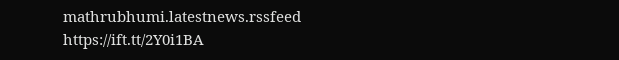mathrubhumi.latestnews.rssfeed https://ift.tt/2Y0i1BA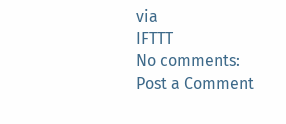via
IFTTT
No comments:
Post a Comment